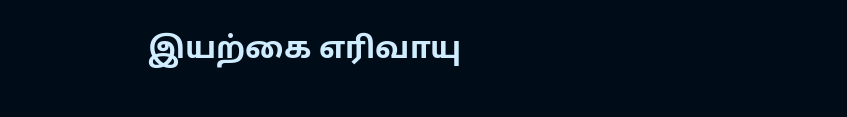இயற்கை எரிவாயு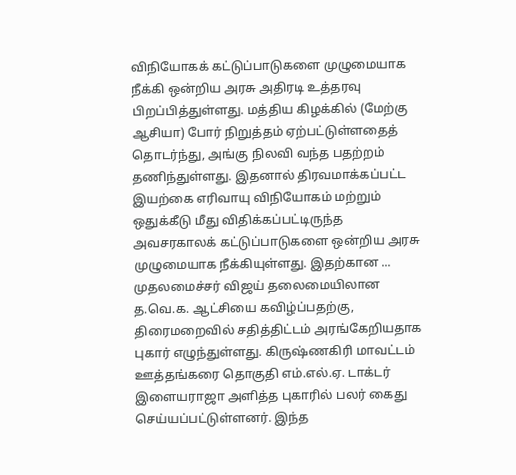விநியோகக் கட்டுப்பாடுகளை முழுமையாக நீக்கி ஒன்றிய அரசு அதிரடி உத்தரவு பிறப்பித்துள்ளது. மத்திய கிழக்கில் (மேற்கு ஆசியா) போர் நிறுத்தம் ஏற்பட்டுள்ளதைத் தொடர்ந்து, அங்கு நிலவி வந்த பதற்றம் தணிந்துள்ளது. இதனால் திரவமாக்கப்பட்ட இயற்கை எரிவாயு விநியோகம் மற்றும் ஒதுக்கீடு மீது விதிக்கப்பட்டிருந்த அவசரகாலக் கட்டுப்பாடுகளை ஒன்றிய அரசு முழுமையாக நீக்கியுள்ளது. இதற்கான ...
முதலமைச்சர் விஜய் தலைமையிலான த.வெ.க. ஆட்சியை கவிழ்ப்பதற்கு, திரைமறைவில் சதித்திட்டம் அரங்கேறியதாக புகார் எழுந்துள்ளது. கிருஷ்ணகிரி மாவட்டம் ஊத்தங்கரை தொகுதி எம்.எல்.ஏ. டாக்டர் இளையராஜா அளித்த புகாரில் பலர் கைது செய்யப்பட்டுள்ளனர். இந்த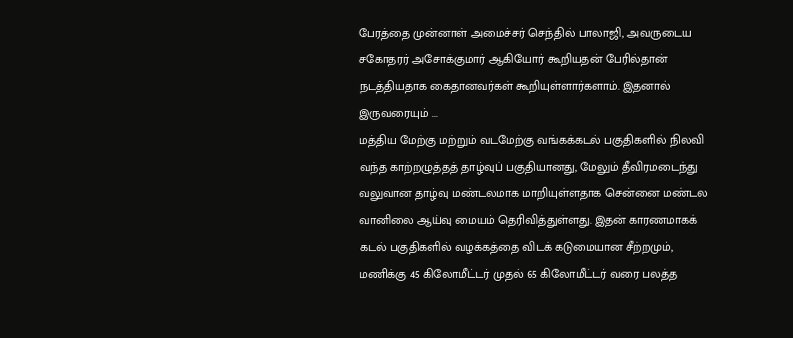பேரத்தை முன்னாள் அமைச்சர் செந்தில் பாலாஜி, அவருடைய சகோதரர் அசோக்குமார் ஆகியோர் கூறியதன் பேரில்தான் நடத்தியதாக கைதானவர்கள் கூறியுள்ளார்களாம். இதனால் இருவரையும் ...
மத்திய மேற்கு மற்றும் வடமேற்கு வங்கக்கடல் பகுதிகளில் நிலவி வந்த காற்றழுத்தத் தாழ்வுப் பகுதியானது, மேலும் தீவிரமடைந்து வலுவான தாழ்வு மண்டலமாக மாறியுள்ளதாக சென்னை மண்டல வானிலை ஆய்வு மையம் தெரிவித்துள்ளது. இதன் காரணமாகக் கடல் பகுதிகளில் வழக்கத்தை விடக் கடுமையான சீற்றமும், மணிக்கு 45 கிலோமீட்டர் முதல் 65 கிலோமீட்டர் வரை பலத்த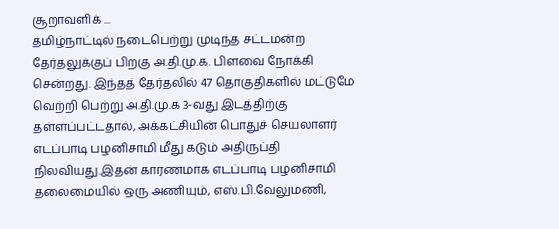சூறாவளிக் ...
தமிழ்நாட்டில் நடைபெற்று முடிந்த சட்டமன்ற தேர்தலுக்குப் பிறகு அ.தி.மு.க. பிளவை நோக்கி சென்றது. இந்தத் தேர்தலில் 47 தொகுதிகளில் மட்டுமே வெற்றி பெற்று அ.தி.மு.க 3-வது இடத்திற்கு தள்ளப்பட்டதால், அக்கட்சியின் பொதுச் செயலாளர் எடப்பாடி பழனிசாமி மீது கடும் அதிருப்தி நிலவியது.இதன் காரணமாக எடப்பாடி பழனிசாமி தலைமையில் ஒரு அணியும், எஸ்.பி.வேலுமணி,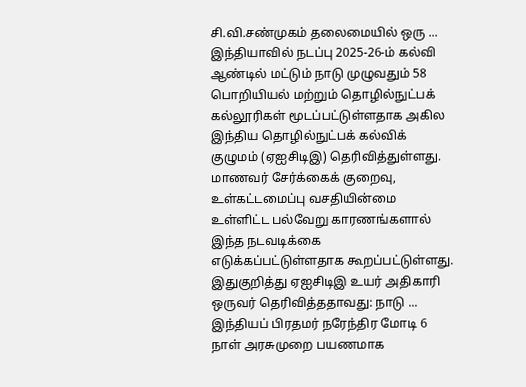சி.வி.சண்முகம் தலைமையில் ஒரு ...
இந்தியாவில் நடப்பு 2025-26-ம் கல்வி ஆண்டில் மட்டும் நாடு முழுவதும் 58 பொறியியல் மற்றும் தொழில்நுட்பக் கல்லூரிகள் மூடப்பட்டுள்ளதாக அகில இந்திய தொழில்நுட்பக் கல்விக் குழுமம் (ஏஐசிடிஇ) தெரிவித்துள்ளது. மாணவர் சேர்க்கைக் குறைவு, உள்கட்டமைப்பு வசதியின்மை உள்ளிட்ட பல்வேறு காரணங்களால் இந்த நடவடிக்கை எடுக்கப்பட்டுள்ளதாக கூறப்பட்டுள்ளது. இதுகுறித்து ஏஐசிடிஇ உயர் அதிகாரி ஒருவர் தெரிவித்ததாவது: நாடு ...
இந்தியப் பிரதமர் நரேந்திர மோடி 6 நாள் அரசுமுறை பயணமாக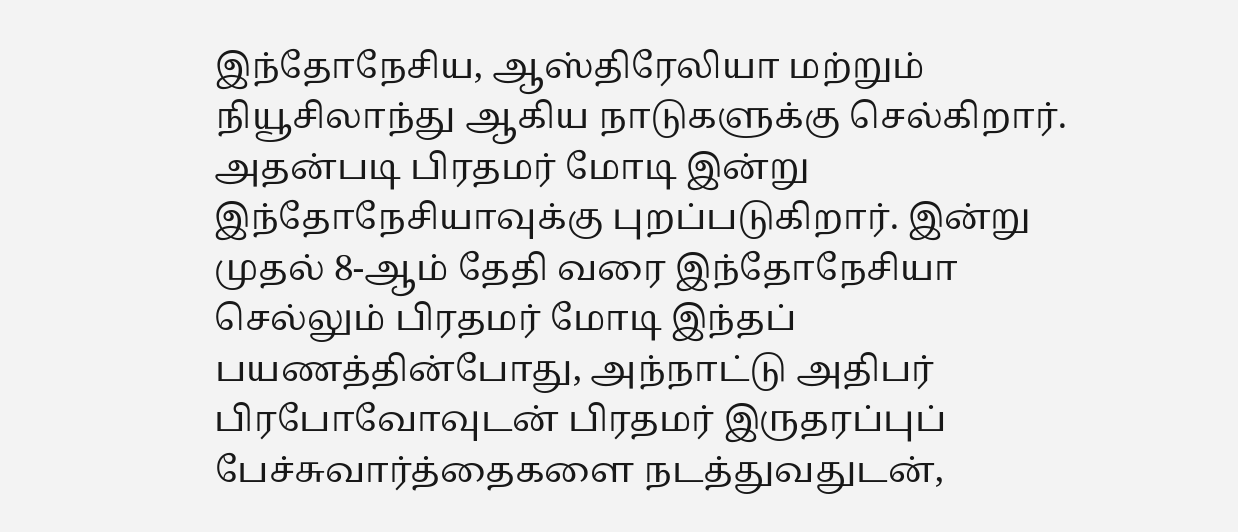இந்தோநேசிய, ஆஸ்திரேலியா மற்றும் நியூசிலாந்து ஆகிய நாடுகளுக்கு செல்கிறார். அதன்படி பிரதமர் மோடி இன்று இந்தோநேசியாவுக்கு புறப்படுகிறார். இன்று முதல் 8-ஆம் தேதி வரை இந்தோநேசியா செல்லும் பிரதமர் மோடி இந்தப் பயணத்தின்போது, அந்நாட்டு அதிபர் பிரபோவோவுடன் பிரதமர் இருதரப்புப் பேச்சுவார்த்தைகளை நடத்துவதுடன்,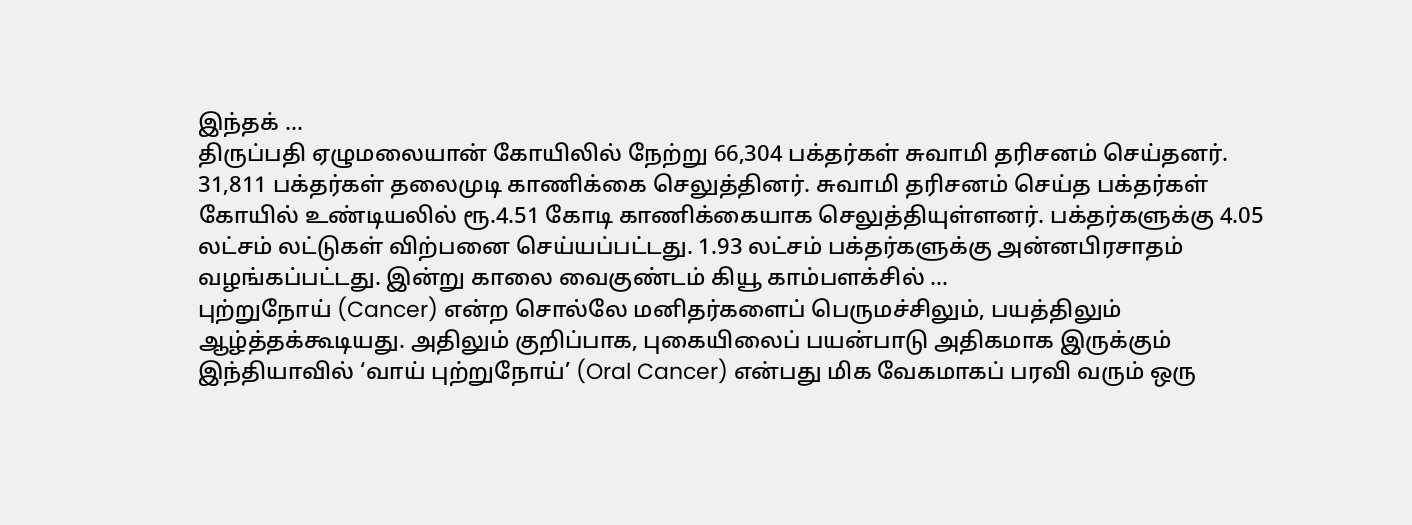இந்தக் ...
திருப்பதி ஏழுமலையான் கோயிலில் நேற்று 66,304 பக்தர்கள் சுவாமி தரிசனம் செய்தனர். 31,811 பக்தர்கள் தலைமுடி காணிக்கை செலுத்தினர். சுவாமி தரிசனம் செய்த பக்தர்கள் கோயில் உண்டியலில் ரூ.4.51 கோடி காணிக்கையாக செலுத்தியுள்ளனர். பக்தர்களுக்கு 4.05 லட்சம் லட்டுகள் விற்பனை செய்யப்பட்டது. 1.93 லட்சம் பக்தர்களுக்கு அன்னபிரசாதம் வழங்கப்பட்டது. இன்று காலை வைகுண்டம் கியூ காம்பளக்சில் ...
புற்றுநோய் (Cancer) என்ற சொல்லே மனிதர்களைப் பெருமச்சிலும், பயத்திலும் ஆழ்த்தக்கூடியது. அதிலும் குறிப்பாக, புகையிலைப் பயன்பாடு அதிகமாக இருக்கும் இந்தியாவில் ‘வாய் புற்றுநோய்’ (Oral Cancer) என்பது மிக வேகமாகப் பரவி வரும் ஒரு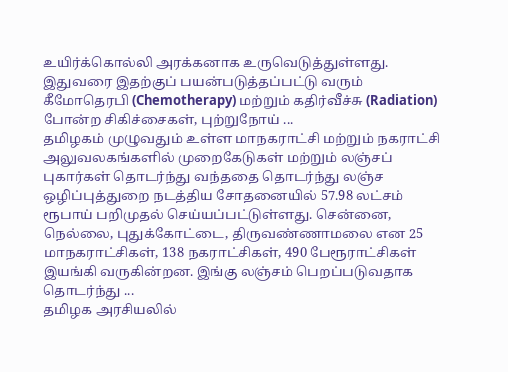உயிர்க்கொல்லி அரக்கனாக உருவெடுத்துள்ளது. இதுவரை இதற்குப் பயன்படுத்தப்பட்டு வரும் கீமோதெரபி (Chemotherapy) மற்றும் கதிர்வீச்சு (Radiation) போன்ற சிகிச்சைகள், புற்றுநோய் ...
தமிழகம் முழுவதும் உள்ள மாநகராட்சி மற்றும் நகராட்சி அலுவலகங்களில் முறைகேடுகள் மற்றும் லஞ்சப் புகார்கள் தொடர்ந்து வந்ததை தொடர்ந்து லஞ்ச ஒழிப்புத்துறை நடத்திய சோதனையில் 57.98 லட்சம் ரூபாய் பறிமுதல் செய்யப்பட்டுள்ளது. சென்னை, நெல்லை, புதுக்கோட்டை, திருவண்ணாமலை என 25 மாநகராட்சிகள், 138 நகராட்சிகள், 490 பேரூராட்சிகள் இயங்கி வருகின்றன. இங்கு லஞ்சம் பெறப்படுவதாக தொடர்ந்து ...
தமிழக அரசியலில்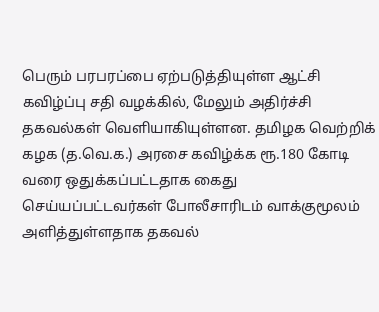பெரும் பரபரப்பை ஏற்படுத்தியுள்ள ஆட்சி கவிழ்ப்பு சதி வழக்கில், மேலும் அதிர்ச்சி தகவல்கள் வெளியாகியுள்ளன. தமிழக வெற்றிக் கழக (த.வெ.க.) அரசை கவிழ்க்க ரூ.180 கோடி வரை ஒதுக்கப்பட்டதாக கைது செய்யப்பட்டவர்கள் போலீசாரிடம் வாக்குமூலம் அளித்துள்ளதாக தகவல்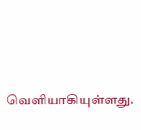வெளியாகியுள்ளது.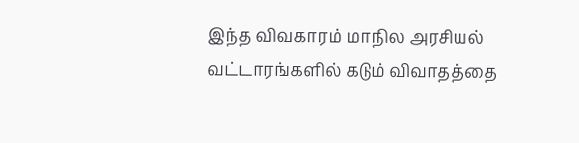இந்த விவகாரம் மாநில அரசியல் வட்டாரங்களில் கடும் விவாதத்தை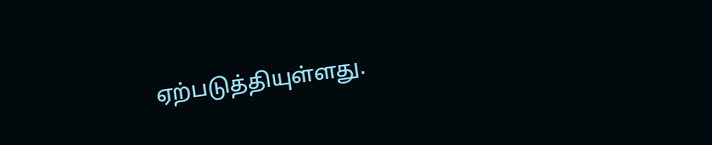ஏற்படுத்தியுள்ளது.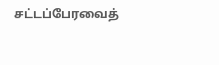சட்டப்பேரவைத்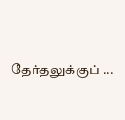தேர்தலுக்குப் ...